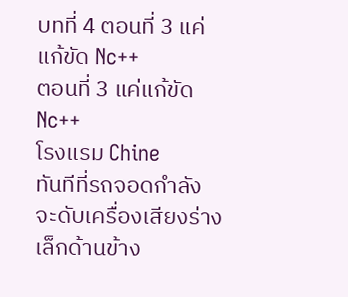บทที่ 4 ตอนที่ 3 แค่แก้ขัด Nc++
ตอนที่ 3 แค่แก้ขัด Nc++
โรงแรม Chine
ทันทีที่รถจอดกำลังจะดับเครื่องเสียงร่างเล็กด้านข้าง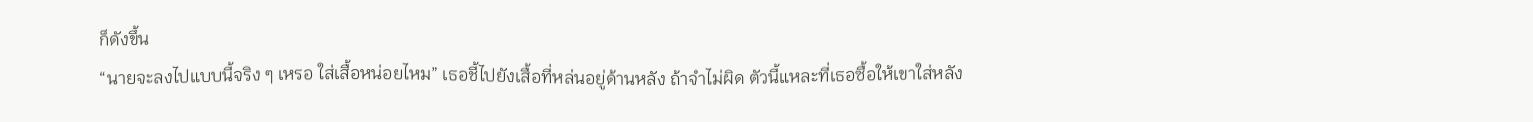ก็ดังขึ้น
“นายจะลงไปแบบนี้จริง ๆ เหรอ ใส่เสื้อหน่อยไหม” เธอชี้ไปยังเสื้อที่หล่นอยู่ด้านหลัง ถ้าจำไม่ผิด ตัวนี้แหละที่เธอซื้อให้เขาใส่หลัง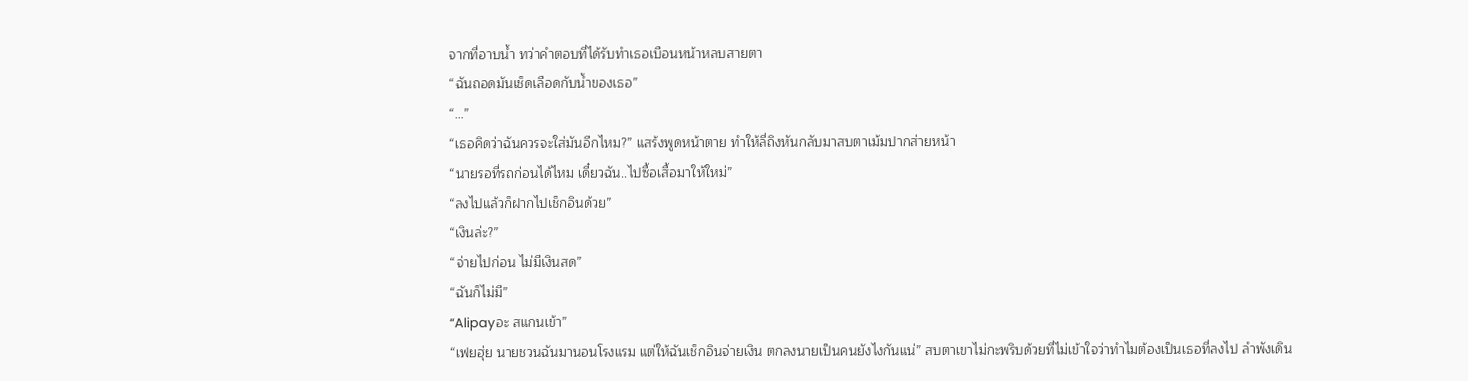จากที่อาบน้ำ ทว่าคำตอบที่ได้รับทำเธอเบือนหน้าหลบสายตา
“ฉันถอดมันเช็ดเลือดกับน้ำของเธอ”
“…”
“เธอคิดว่าฉันควรจะใส่มันอีกไหม?” แสร้งพูดหน้าตาย ทำให้ลี่ถิงหันกลับมาสบตาเม้มปากส่ายหน้า
“นายรอที่รถก่อนได้ไหม เดี๋ยวฉัน..ไปซื้อเสื้อมาให้ใหม่”
“ลงไปแล้วก็ฝากไปเช็กอินด้วย”
“เงินล่ะ?”
“จ่ายไปก่อน ไม่มีเงินสด”
“ฉันก็ไม่มี”
“Alipayอะ สแกนเข้า”
“เฟยฮุ่ย นายชวนฉันมานอนโรงแรม แต่ให้ฉันเช็กอินจ่ายเงิน ตกลงนายเป็นคนยังไงกันแน่” สบตาเขาไม่กะพริบด้วยที่ไม่เข้าใจว่าทำไมต้องเป็นเธอที่ลงไป ลำพังเดิน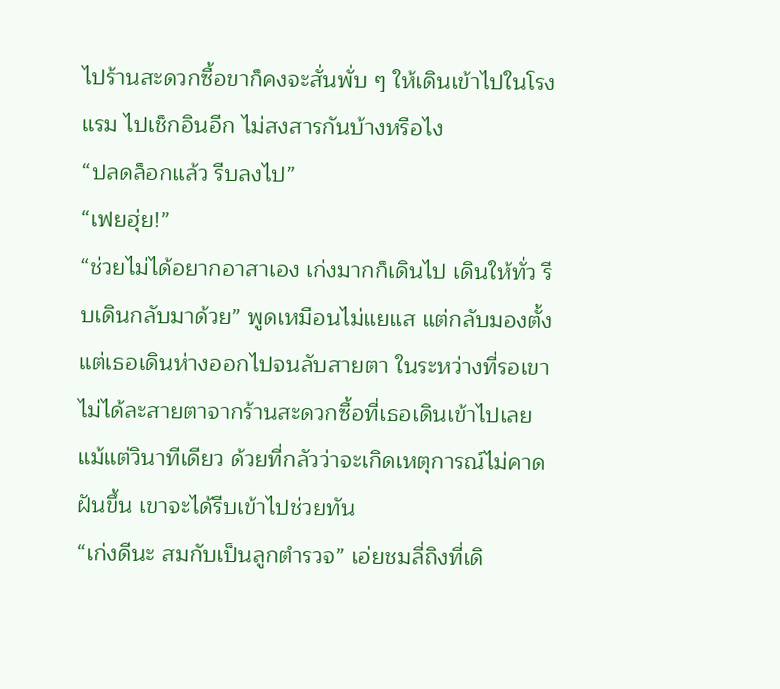ไปร้านสะดวกซื้อขาก็คงจะสั่นพั่บ ๆ ให้เดินเข้าไปในโรงแรม ไปเช็กอินอีก ไม่สงสารกันบ้างหรือไง
“ปลดล็อกแล้ว รีบลงไป”
“เฟยฮุ่ย!”
“ช่วยไม่ได้อยากอาสาเอง เก่งมากก็เดินไป เดินให้ทั่ว รีบเดินกลับมาด้วย” พูดเหมือนไม่แยแส แต่กลับมองตั้งแต่เธอเดินห่างออกไปจนลับสายตา ในระหว่างที่รอเขาไม่ได้ละสายตาจากร้านสะดวกซื้อที่เธอเดินเข้าไปเลยแม้แต่วินาทีเดียว ด้วยที่กลัวว่าจะเกิดเหตุการณ์ไม่คาดฝันขึ้น เขาจะได้รีบเข้าไปช่วยทัน
“เก่งดีนะ สมกับเป็นลูกตำรวจ” เอ่ยชมลี่ถิงที่เดิ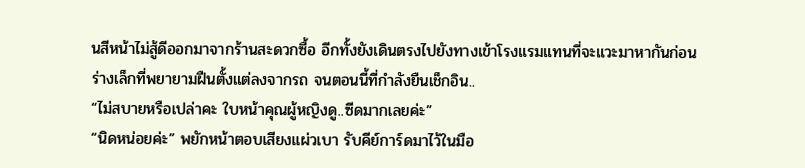นสีหน้าไม่สู้ดีออกมาจากร้านสะดวกซื้อ อีกทั้งยังเดินตรงไปยังทางเข้าโรงแรมแทนที่จะแวะมาหากันก่อน
ร่างเล็กที่พยายามฝืนตั้งแต่ลงจากรถ จนตอนนี้ที่กำลังยืนเช็กอิน..
“ไม่สบายหรือเปล่าคะ ใบหน้าคุณผู้หญิงดู..ซีดมากเลยค่ะ”
“นิดหน่อยค่ะ” พยักหน้าตอบเสียงแผ่วเบา รับคีย์การ์ดมาไว้ในมือ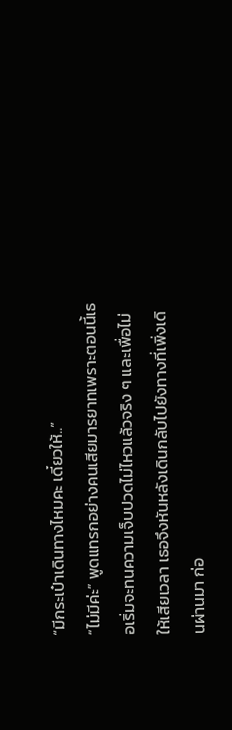“มีกระเป๋าเดินทางไหมคะ เดี๋ยวให้..”
“ไม่มีค่ะ” พูดแทรกอย่างคนเสียมารยาทเพราะตอนนี้เธอเริ่มจะทนความเจ็บปวดไม่ไหวแล้วจริง ๆ และเพื่อไม่ให้เสียเวลา เธอจึงหันหลังเดินกลับไปยังทางที่เพิ่งเดินผ่านมา ก่อ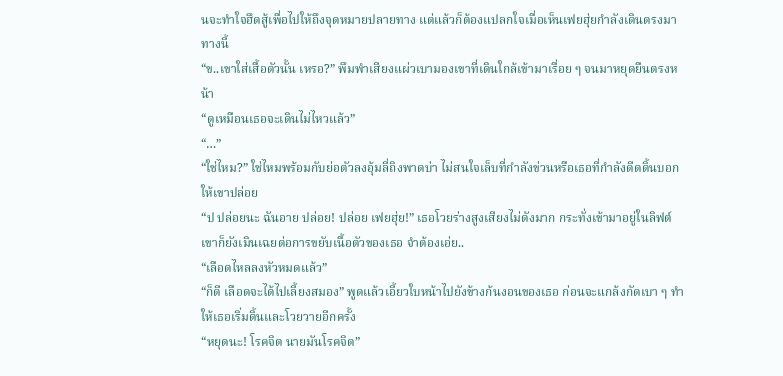นจะทำใจฮึดสู้เพื่อไปให้ถึงจุดหมายปลายทาง แต่แล้วก็ต้องแปลกใจเมื่อเห็นเฟยฮุ่ยกำลังเดินตรงมาทางนี้
“ข..เขาใส่เสื้อตัวนั้น เหรอ?” พึมพำเสียงแผ่วเบามองเขาที่เดินใกล้เข้ามาเรื่อย ๆ จนมาหยุดยืนตรงหน้า
“ดูเหมือนเธอจะเดินไม่ไหวแล้ว”
“…”
“ใช่ไหม?” ใช่ไหมพร้อมกับย่อตัวลงอุ้มลี่ถิงพาดบ่า ไม่สนใจเล็บที่กำลังข่วนหรือเธอที่กำลังดีดดิ้นบอกให้เขาปล่อย
“ป ปล่อยนะ ฉันอาย ปล่อย! ปล่อย เฟยฮุ่ย!” เธอโวยร่างสูงเสียงไม่ดังมาก กระทั่งเข้ามาอยู่ในลิฟต์เขาก็ยังเมินเฉยต่อการขยับเนื้อตัวของเธอ จำต้องเอ่ย..
“เลือดไหลลงหัวหมดแล้ว”
“ก็ดี เลือดจะได้ไปเลี้ยงสมอง” พูดแล้วเอี้ยวใบหน้าไปยังข้างก้นงอนของเธอ ก่อนจะแกล้งกัดเบา ๆ ทำให้เธอเริ่มดิ้นและโวยวายอีกครั้ง
“หยุดนะ! โรคจิต นายมันโรคจิต”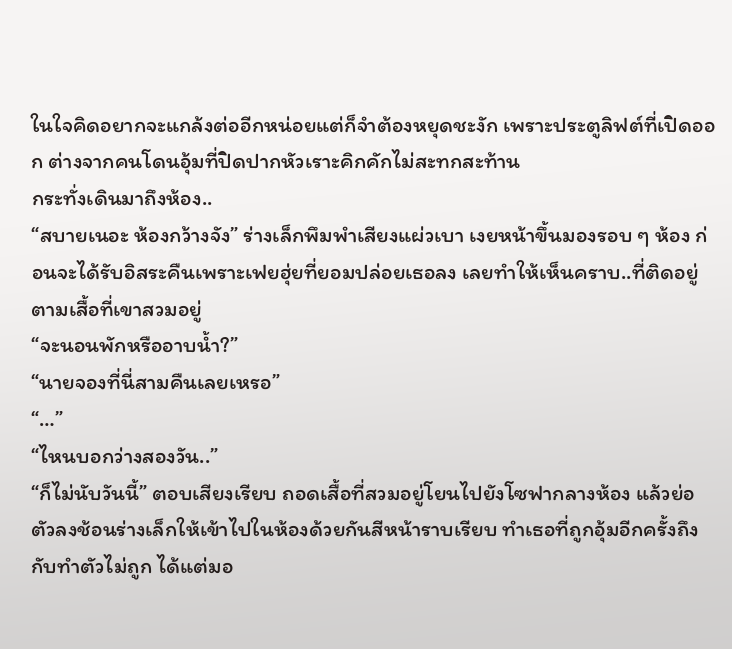ในใจคิดอยากจะแกล้งต่ออีกหน่อยแต่ก็จำต้องหยุดชะงัก เพราะประตูลิฟต์ที่เปิดออก ต่างจากคนโดนอุ้มที่ปิดปากหัวเราะคิกคักไม่สะทกสะท้าน
กระทั่งเดินมาถึงห้อง..
“สบายเนอะ ห้องกว้างจัง” ร่างเล็กพึมพำเสียงแผ่วเบา เงยหน้าขึ้นมองรอบ ๆ ห้อง ก่อนจะได้รับอิสระคืนเพราะเฟยฮุ่ยที่ยอมปล่อยเธอลง เลยทำให้เห็นคราบ..ที่ติดอยู่ตามเสื้อที่เขาสวมอยู่
“จะนอนพักหรืออาบน้ำ?”
“นายจองที่นี่สามคืนเลยเหรอ”
“…”
“ไหนบอกว่างสองวัน..”
“ก็ไม่นับวันนี้” ตอบเสียงเรียบ ถอดเสื้อที่สวมอยู่โยนไปยังโซฟากลางห้อง แล้วย่อตัวลงช้อนร่างเล็กให้เข้าไปในห้องด้วยกันสีหน้าราบเรียบ ทำเธอที่ถูกอุ้มอีกครั้งถึงกับทำตัวไม่ถูก ได้แต่มอ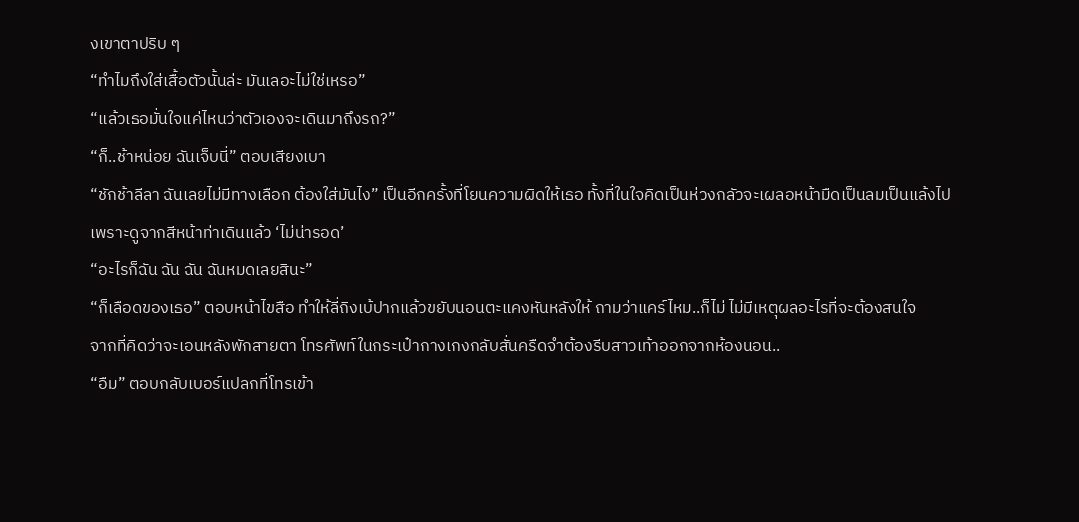งเขาตาปริบ ๆ
“ทำไมถึงใส่เสื้อตัวนั้นล่ะ มันเลอะไม่ใช่เหรอ”
“แล้วเธอมั่นใจแค่ไหนว่าตัวเองจะเดินมาถึงรถ?”
“ก็..ช้าหน่อย ฉันเจ็บนี่” ตอบเสียงเบา
“ชักช้าลีลา ฉันเลยไม่มีทางเลือก ต้องใส่มันไง” เป็นอีกครั้งที่โยนความผิดให้เธอ ทั้งที่ในใจคิดเป็นห่วงกลัวจะเผลอหน้ามืดเป็นลมเป็นแล้งไป เพราะดูจากสีหน้าท่าเดินแล้ว ‘ไม่น่ารอด’
“อะไรก็ฉัน ฉัน ฉัน ฉันหมดเลยสินะ”
“ก็เลือดของเธอ” ตอบหน้าไขสือ ทำให้ลี่ถิงเบ้ปากแล้วขยับนอนตะแคงหันหลังให้ ถามว่าแคร์ไหม..ก็ไม่ ไม่มีเหตุผลอะไรที่จะต้องสนใจ
จากที่คิดว่าจะเอนหลังพักสายตา โทรศัพท์ในกระเป๋ากางเกงกลับสั่นครืดจำต้องรีบสาวเท้าออกจากห้องนอน..
“อืม” ตอบกลับเบอร์แปลกที่โทรเข้า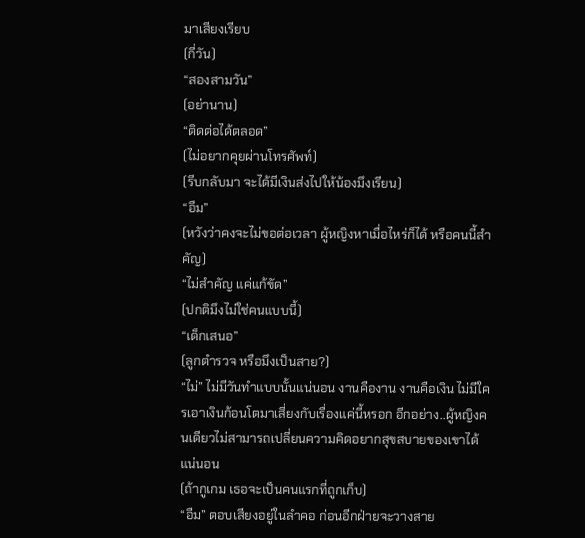มาเสียงเรียบ
(กี่วัน)
“สองสามวัน”
(อย่านาน)
“ติดต่อได้ตลอด”
(ไม่อยากคุยผ่านโทรศัพท์)
(รีบกลับมา จะได้มีเงินส่งไปให้น้องมึงเรียน)
“อืม”
(หวังว่าคงจะไม่ขอต่อเวลา ผู้หญิงหาเมื่อไหร่ก็ได้ หรือคนนี้สำคัญ)
“ไม่สำคัญ แค่แก้ขัด”
(ปกติมึงไม่ใช่คนแบบนี้)
“เด็กเสนอ”
(ลูกตำรวจ หรือมึงเป็นสาย?)
“ไม่” ไม่มีวันทำแบบนั้นแน่นอน งานคืองาน งานคือเงิน ไม่มีใครเอาเงินก้อนโตมาเสี่ยงกับเรื่องแค่นี้หรอก อีกอย่าง..ผู้หญิงคนเดียวไม่สามารถเปลี่ยนความคิดอยากสุขสบายของเขาได้แน่นอน
(ถ้ากูเกม เธอจะเป็นคนแรกที่ถูกเก็บ)
“อืม” ตอบเสียงอยู่ในลำคอ ก่อนอีกฝ่ายจะวางสาย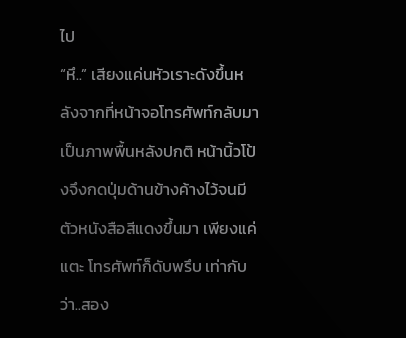ไป
“หึ..” เสียงแค่นหัวเราะดังขึ้นหลังจากที่หน้าจอโทรศัพท์กลับมาเป็นภาพพื้นหลังปกติ หน้านิ้วโป้งจึงกดปุ่มด้านข้างค้างไว้จนมีตัวหนังสือสีแดงขึ้นมา เพียงแค่แตะ โทรศัพท์ก็ดับพรึบ เท่ากับว่า..สอง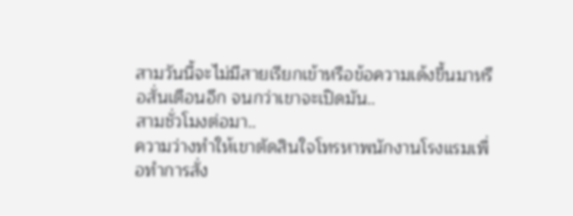สามวันนี้จะไม่มีสายเรียกเข้าหรือข้อความเด้งขึ้นมาหรือสั่นเตือนอีก จนกว่าเขาจะเปิดมัน..
สามชั่วโมงต่อมา..
ความว่างทำให้เขาตัดสินใจโทรหาพนักงานโรงแรมเพื่อทำการสั่ง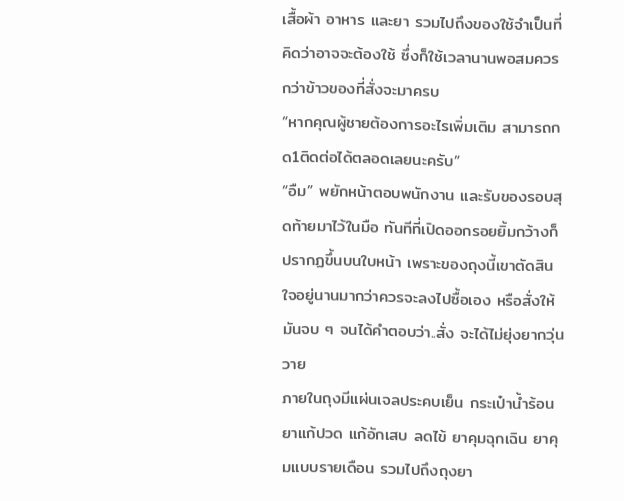เสื้อผ้า อาหาร และยา รวมไปถึงของใช้จำเป็นที่คิดว่าอาจจะต้องใช้ ซึ่งก็ใช้เวลานานพอสมควรกว่าข้าวของที่สั่งจะมาครบ
“หากคุณผู้ชายต้องการอะไรเพิ่มเติม สามารถกด1ติดต่อได้ตลอดเลยนะครับ”
“อืม” พยักหน้าตอบพนักงาน และรับของรอบสุดท้ายมาไว้ในมือ ทันทีที่เปิดออกรอยยิ้มกว้างก็ปรากฏขึ้นบนใบหน้า เพราะของถุงนี้เขาตัดสินใจอยู่นานมากว่าควรจะลงไปซื้อเอง หรือสั่งให้มันจบ ๆ จนได้คำตอบว่า..สั่ง จะได้ไม่ยุ่งยากวุ่นวาย
ภายในถุงมีแผ่นเจลประคบเย็น กระเป๋าน้ำร้อน ยาแก้ปวด แก้อักเสบ ลดไข้ ยาคุมฉุกเฉิน ยาคุมแบบรายเดือน รวมไปถึงถุงยา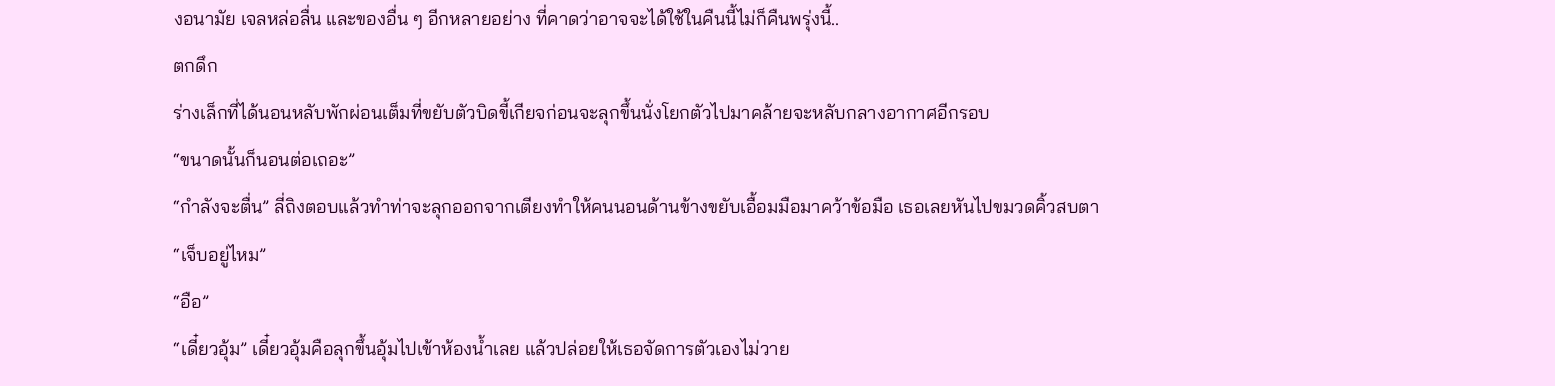งอนามัย เจลหล่อลื่น และของอื่น ๆ อีกหลายอย่าง ที่คาดว่าอาจจะได้ใช้ในคืนนี้ไม่ก็คืนพรุ่งนี้..
ตกดึก
ร่างเล็กที่ได้นอนหลับพักผ่อนเต็มที่ขยับตัวบิดขี้เกียจก่อนจะลุกขึ้นนั่งโยกตัวไปมาคล้ายจะหลับกลางอากาศอีกรอบ
“ขนาดนั้นก็นอนต่อเถอะ”
“กำลังจะตื่น” ลี่ถิงตอบแล้วทำท่าจะลุกออกจากเตียงทำให้คนนอนด้านข้างขยับเอื้อมมือมาคว้าข้อมือ เธอเลยหันไปขมวดคิ้วสบตา
“เจ็บอยู่ไหม”
“อือ”
“เดี๋ยวอุ้ม” เดี๋ยวอุ้มคือลุกขึ้นอุ้มไปเข้าห้องน้ำเลย แล้วปล่อยให้เธอจัดการตัวเองไม่วาย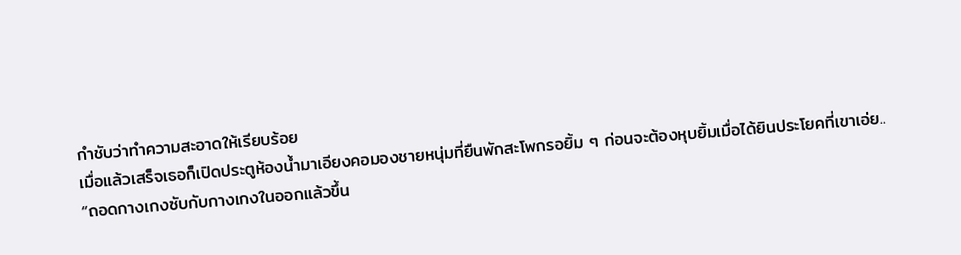กำชับว่าทำความสะอาดให้เรียบร้อย
เมื่อแล้วเสร็จเธอก็เปิดประตูห้องน้ำมาเอียงคอมองชายหนุ่มที่ยืนพักสะโพกรอยิ้ม ๆ ก่อนจะต้องหุบยิ้มเมื่อได้ยินประโยคที่เขาเอ่ย..
“ถอดกางเกงซับกับกางเกงในออกแล้วขึ้น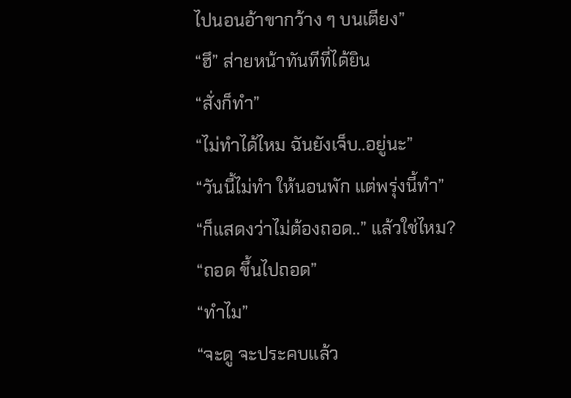ไปนอนอ้าขากว้าง ๆ บนเตียง”
“ฮึ” ส่ายหน้าทันทีที่ได้ยิน
“สั่งก็ทำ”
“ไม่ทำได้ไหม ฉันยังเจ็บ..อยู่นะ”
“วันนี้ไม่ทำ ให้นอนพัก แต่พรุ่งนี้ทำ”
“ก็แสดงว่าไม่ต้องถอด..” แล้วใช่ไหม?
“ถอด ขึ้นไปถอด”
“ทำไม”
“จะดู จะประคบแล้ว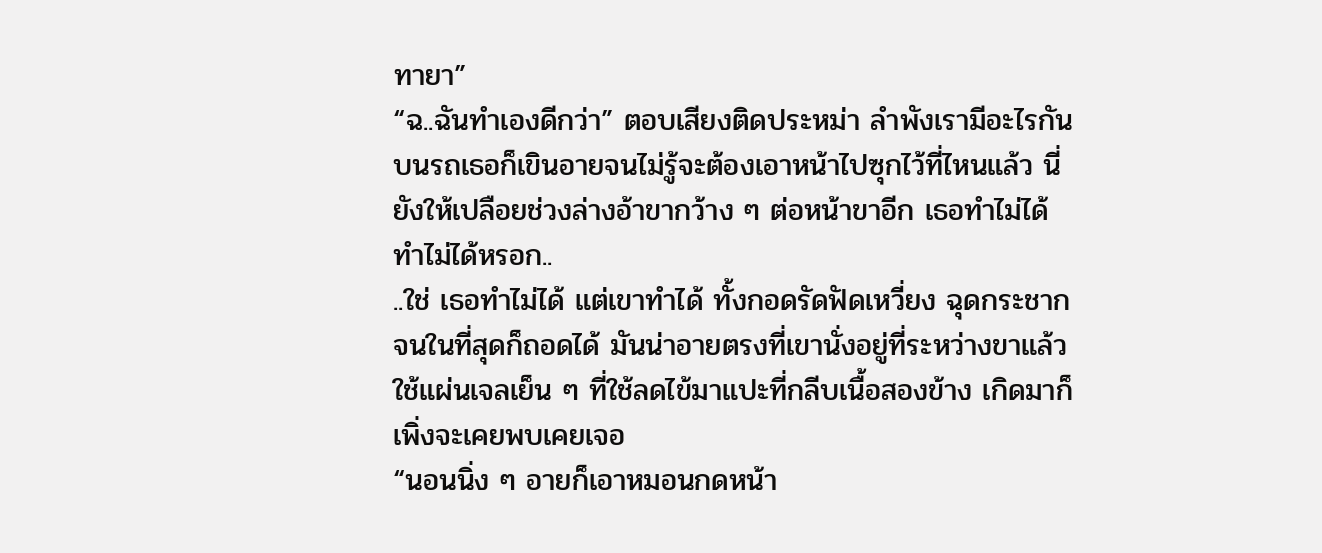ทายา”
“ฉ..ฉันทำเองดีกว่า” ตอบเสียงติดประหม่า ลำพังเรามีอะไรกันบนรถเธอก็เขินอายจนไม่รู้จะต้องเอาหน้าไปซุกไว้ที่ไหนแล้ว นี่ยังให้เปลือยช่วงล่างอ้าขากว้าง ๆ ต่อหน้าขาอีก เธอทำไม่ได้ ทำไม่ได้หรอก..
..ใช่ เธอทำไม่ได้ แต่เขาทำได้ ทั้งกอดรัดฟัดเหวี่ยง ฉุดกระชาก จนในที่สุดก็ถอดได้ มันน่าอายตรงที่เขานั่งอยู่ที่ระหว่างขาแล้วใช้แผ่นเจลเย็น ๆ ที่ใช้ลดไข้มาแปะที่กลีบเนื้อสองข้าง เกิดมาก็เพิ่งจะเคยพบเคยเจอ
“นอนนิ่ง ๆ อายก็เอาหมอนกดหน้า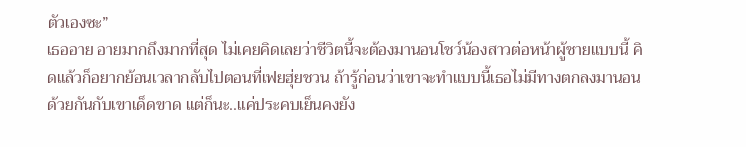ตัวเองซะ”
เธออาย อายมากถึงมากที่สุด ไม่เคยคิดเลยว่าชีวิตนี้จะต้องมานอนโชว์น้องสาวต่อหน้าผู้ชายแบบนี้ คิดแล้วก็อยากย้อนเวลากลับไปตอนที่เฟยฮุ่ยชวน ถ้ารู้ก่อนว่าเขาจะทำแบบนี้เธอไม่มีทางตกลงมานอนด้วยกันกับเขาเด็ดขาด แต่ก็นะ..แค่ประคบเย็นคงยัง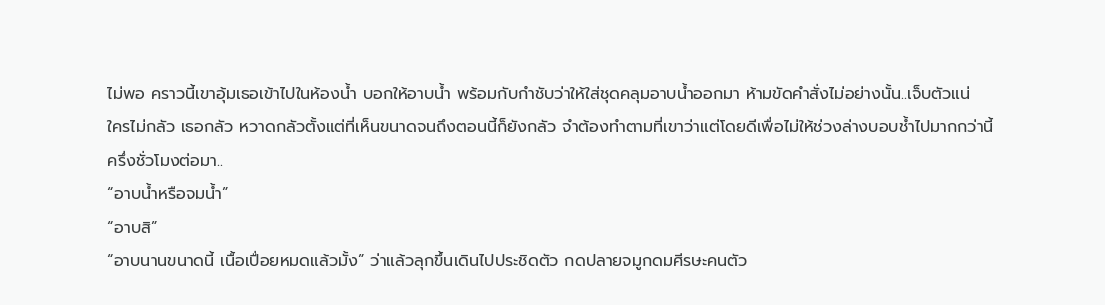ไม่พอ คราวนี้เขาอุ้มเธอเข้าไปในห้องน้ำ บอกให้อาบน้ำ พร้อมกับกำชับว่าให้ใส่ชุดคลุมอาบน้ำออกมา ห้ามขัดคำสั่งไม่อย่างนั้น..เจ็บตัวแน่
ใครไม่กลัว เธอกลัว หวาดกลัวตั้งแต่ที่เห็นขนาดจนถึงตอนนี้ก็ยังกลัว จำต้องทำตามที่เขาว่าแต่โดยดีเพื่อไม่ให้ช่วงล่างบอบช้ำไปมากกว่านี้
ครึ่งชั่วโมงต่อมา..
“อาบน้ำหรือจมน้ำ”
“อาบสิ”
“อาบนานขนาดนี้ เนื้อเปื่อยหมดแล้วมั้ง” ว่าแล้วลุกขึ้นเดินไปประชิดตัว กดปลายจมูกดมศีรษะคนตัว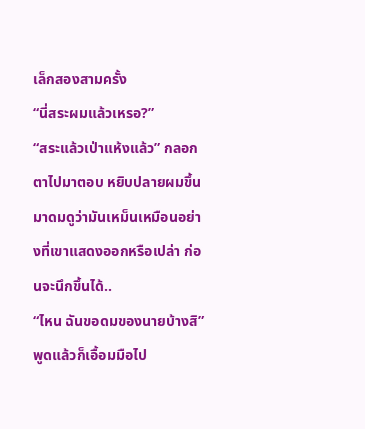เล็กสองสามครั้ง
“นี่สระผมแล้วเหรอ?”
“สระแล้วเป่าแห้งแล้ว” กลอกตาไปมาตอบ หยิบปลายผมขึ้นมาดมดูว่ามันเหม็นเหมือนอย่างที่เขาแสดงออกหรือเปล่า ก่อนจะนึกขึ้นได้..
“ไหน ฉันขอดมของนายบ้างสิ” พูดแล้วก็เอื้อมมือไป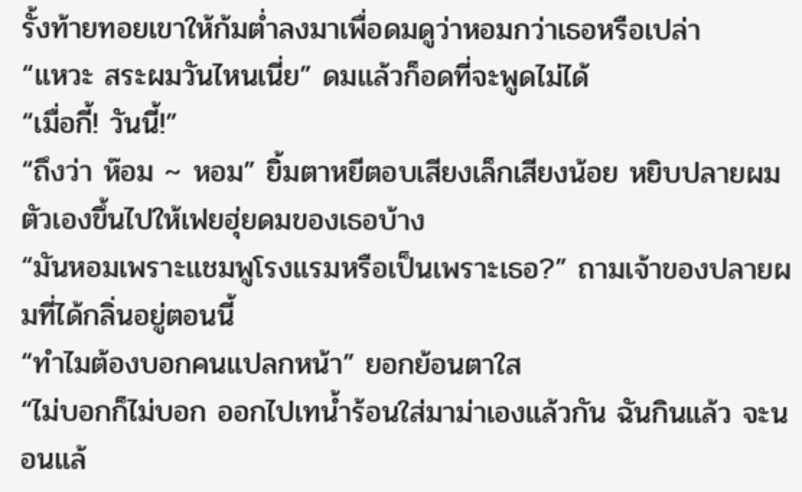รั้งท้ายทอยเขาให้ก้มต่ำลงมาเพื่อดมดูว่าหอมกว่าเธอหรือเปล่า
“แหวะ สระผมวันไหนเนี่ย” ดมแล้วก็อดที่จะพูดไม่ได้
“เมื่อกี้! วันนี้!”
“ถึงว่า ห๊อม ~ หอม” ยิ้มตาหยีตอบเสียงเล็กเสียงน้อย หยิบปลายผมตัวเองขึ้นไปให้เฟยฮุ่ยดมของเธอบ้าง
“มันหอมเพราะแชมพูโรงแรมหรือเป็นเพราะเธอ?” ถามเจ้าของปลายผมที่ได้กลิ่นอยู่ตอนนี้
“ทำไมต้องบอกคนแปลกหน้า” ยอกย้อนตาใส
“ไม่บอกก็ไม่บอก ออกไปเทน้ำร้อนใส่มาม่าเองแล้วกัน ฉันกินแล้ว จะนอนแล้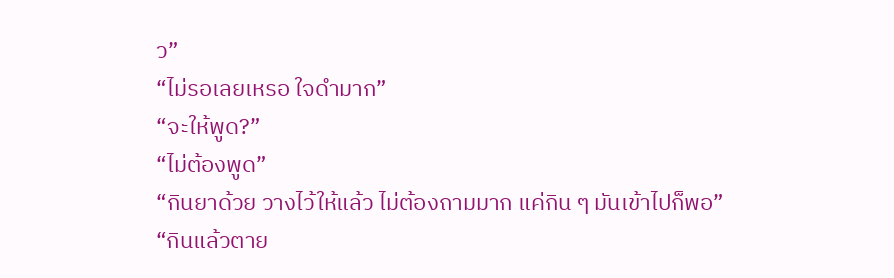ว”
“ไม่รอเลยเหรอ ใจดำมาก”
“จะให้พูด?”
“ไม่ต้องพูด”
“กินยาด้วย วางไว้ให้แล้ว ไม่ต้องถามมาก แค่กิน ๆ มันเข้าไปก็พอ”
“กินแล้วตาย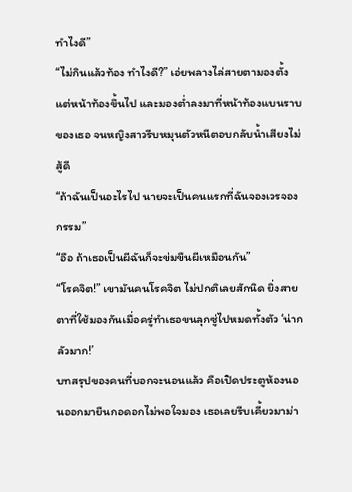ทำไงดี”
“ไม่กินแล้วท้อง ทำไงดี?” เอ่ยพลางไล่สายตามองตั้งแต่หน้าท้องขึ้นไป และมองต่ำลงมาที่หน้าท้องแบนราบของเธอ จนหญิงสาวรีบหมุนตัวหนีตอบกลับน้ำเสียงไม่สู้ดี
“ถ้าฉันเป็นอะไรไป นายจะเป็นคนแรกที่ฉันจองเวรจองกรรม”
“อือ ถ้าเธอเป็นผีฉันก็จะข่มขืนผีเหมือนกัน”
“โรคจิต!” เขามันคนโรคจิต ไม่ปกติเลยสักนิด ยิ่งสายตาที่ใช้มองกันเมื่อครู่ทำเธอขนลุกซู่ไปหมดทั้งตัว ‘น่ากลัวมาก!’
บทสรุปของคนที่บอกจะนอนแล้ว คือเปิดประตูห้องนอนออกมายืนกอดอกไม่พอใจมอง เธอเลยรีบเคี้ยวมาม่า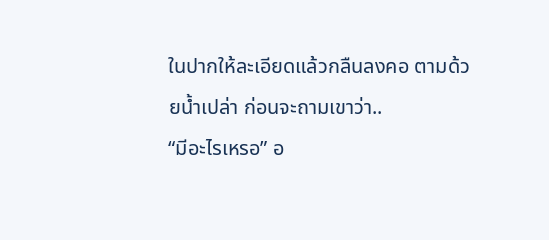ในปากให้ละเอียดแล้วกลืนลงคอ ตามด้วยน้ำเปล่า ก่อนจะถามเขาว่า..
“มีอะไรเหรอ” อ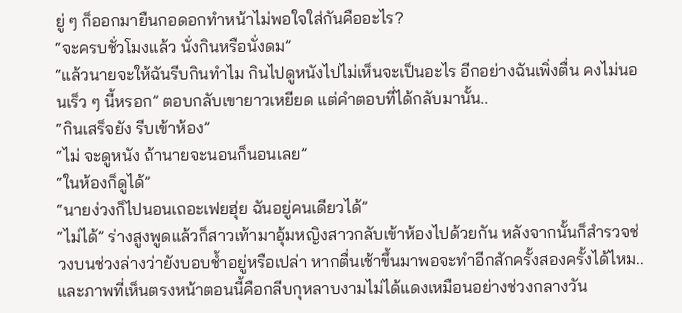ยู่ ๆ ก็ออกมายืนกอดอกทำหน้าไม่พอใจใส่กันคืออะไร?
“จะครบชั่วโมงแล้ว นั่งกินหรือนั่งดม”
“แล้วนายจะให้ฉันรีบกินทำไม กินไปดูหนังไปไม่เห็นจะเป็นอะไร อีกอย่างฉันเพิ่งตื่น คงไม่นอนเร็ว ๆ นี้หรอก” ตอบกลับเขายาวเหยียด แต่คำตอบที่ได้กลับมานั้น..
“กินเสร็จยัง รีบเข้าห้อง”
“ไม่ จะดูหนัง ถ้านายจะนอนก็นอนเลย”
“ในห้องก็ดูได้”
“นายง่วงก็ไปนอนเถอะเฟยฮุ่ย ฉันอยู่คนเดียวได้”
“ไม่ได้” ร่างสูงพูดแล้วก็สาวเท้ามาอุ้มหญิงสาวกลับเข้าห้องไปด้วยกัน หลังจากนั้นก็สำรวจช่วงบนช่วงล่างว่ายังบอบช้ำอยู่หรือเปล่า หากตื่นเช้าขึ้นมาพอจะทำอีกสักครั้งสองครั้งได้ไหม..
และภาพที่เห็นตรงหน้าตอนนี้คือกลีบกุหลาบงามไม่ได้แดงเหมือนอย่างช่วงกลางวัน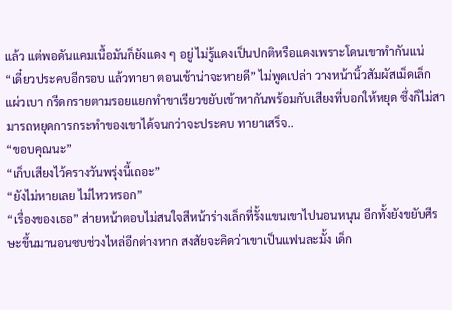แล้ว แต่พอดันแคมเนื้อมันก็ยังแดง ๆ อยู่ ไม่รู้แดงเป็นปกติหรือแดงเพราะโดนเขาทำกันแน่
“เดี๋ยวประคบอีกรอบ แล้วทายา ตอนเช้าน่าจะหายดี” ไม่พูดเปล่า วางหน้านิ้วสัมผัสเม็ดเล็กแผ่วเบา กรีดกรายตามรอยแยกทำขาเรียวขยับเข้าหากันพร้อมกับเสียงที่บอกให้หยุด ซึ่งก็ไม่สามารถหยุดการกระทำของเขาได้จนกว่าจะประคบ ทายาเสร็จ..
“ขอบคุณนะ”
“เก็บเสียงไว้ครางวันพรุ่งนี้เถอะ”
“ยังไม่หายเลย ไม่ไหวหรอก”
“เรื่องของเธอ” ส่ายหน้าตอบไม่สนใจสีหน้าร่างเล็กที่รั้งแขนเขาไปนอนหนุน อีกทั้งยังขยับศีรษะขึ้นมานอนซบช่วงไหล่อีกต่างหาก สงสัยจะคิดว่าเขาเป็นแฟนละมั้ง เด็ก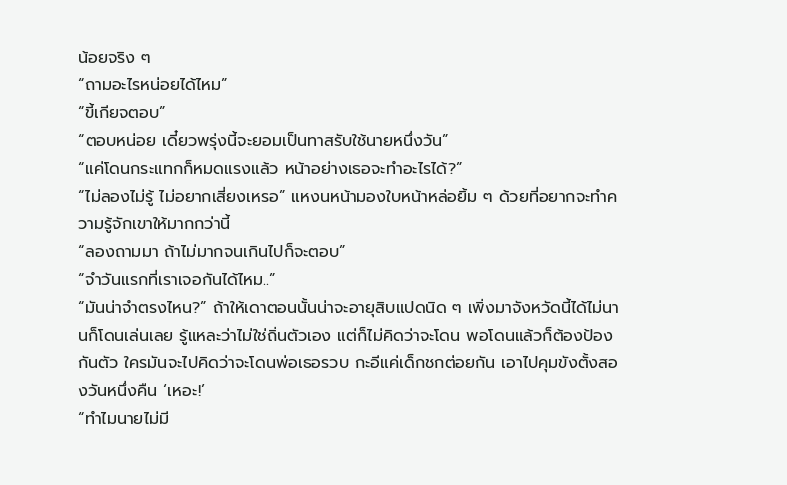น้อยจริง ๆ
“ถามอะไรหน่อยได้ไหม”
“ขี้เกียจตอบ”
“ตอบหน่อย เดี๋ยวพรุ่งนี้จะยอมเป็นทาสรับใช้นายหนึ่งวัน”
“แค่โดนกระแทกก็หมดแรงแล้ว หน้าอย่างเธอจะทำอะไรได้?”
“ไม่ลองไม่รู้ ไม่อยากเสี่ยงเหรอ” แหงนหน้ามองใบหน้าหล่อยิ้ม ๆ ด้วยที่อยากจะทำความรู้จักเขาให้มากกว่านี้
“ลองถามมา ถ้าไม่มากจนเกินไปก็จะตอบ”
“จำวันแรกที่เราเจอกันได้ไหม..”
“มันน่าจำตรงไหน?” ถ้าให้เดาตอนนั้นน่าจะอายุสิบแปดนิด ๆ เพิ่งมาจังหวัดนี้ได้ไม่นานก็โดนเล่นเลย รู้แหละว่าไม่ใช่ถิ่นตัวเอง แต่ก็ไม่คิดว่าจะโดน พอโดนแล้วก็ต้องป้องกันตัว ใครมันจะไปคิดว่าจะโดนพ่อเธอรวบ กะอีแค่เด็กชกต่อยกัน เอาไปคุมขังตั้งสองวันหนึ่งคืน ‘เหอะ!’
“ทำไมนายไม่มี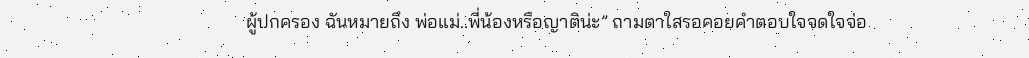ผู้ปกครอง ฉันหมายถึง พ่อแม่..พี่น้องหรือญาติน่ะ” ถามตาใสรอคอยคำตอบใจจดใจจ่อ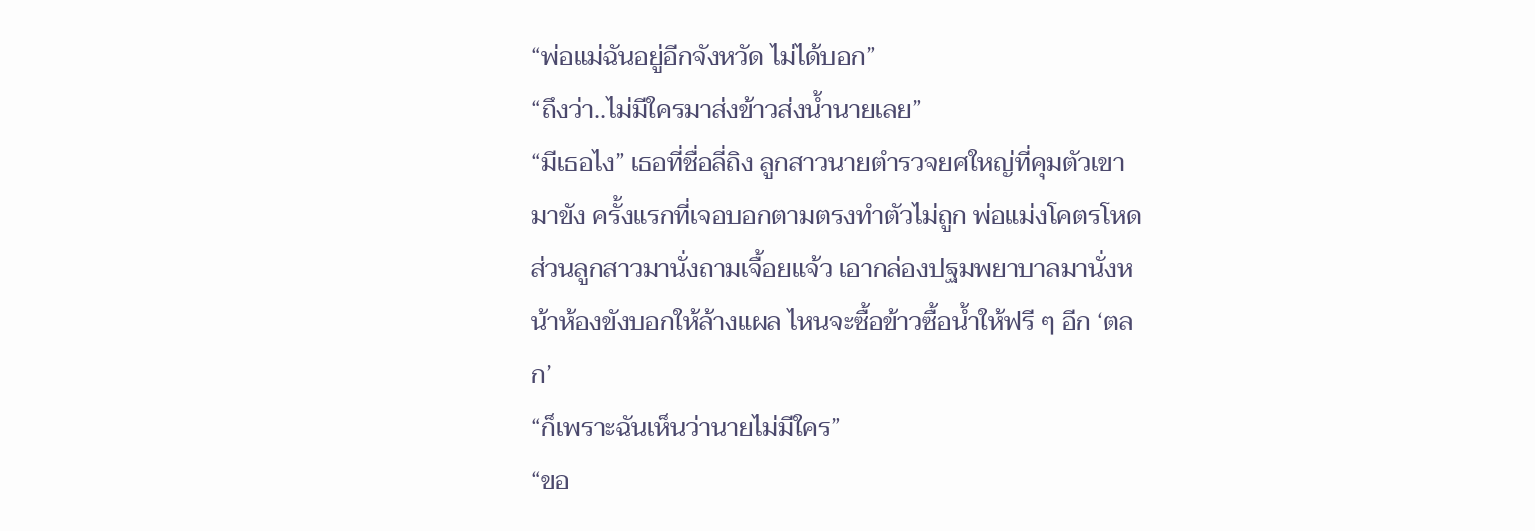“พ่อแม่ฉันอยู่อีกจังหวัด ไม่ได้บอก”
“ถึงว่า..ไม่มีใครมาส่งข้าวส่งน้ำนายเลย”
“มีเธอไง” เธอที่ชื่อลี่ถิง ลูกสาวนายตำรวจยศใหญ่ที่คุมตัวเขามาขัง ครั้งแรกที่เจอบอกตามตรงทำตัวไม่ถูก พ่อแม่งโคตรโหด ส่วนลูกสาวมานั่งถามเจื้อยแจ้ว เอากล่องปฐมพยาบาลมานั่งหน้าห้องขังบอกให้ล้างแผล ไหนจะซื้อข้าวซื้อน้ำให้ฟรี ๆ อีก ‘ตลก’
“ก็เพราะฉันเห็นว่านายไม่มีใคร”
“ขอ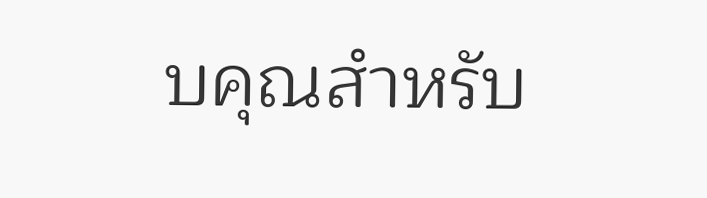บคุณสำหรับ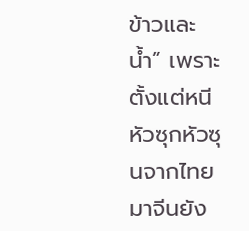ข้าวและน้ำ” เพราะตั้งแต่หนีหัวซุกหัวซุนจากไทยมาจีนยัง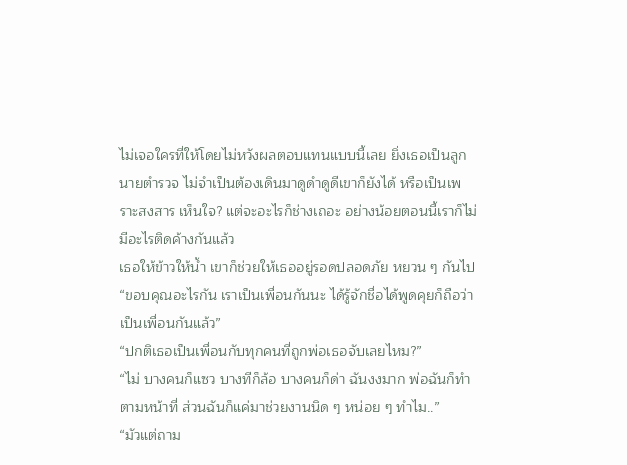ไม่เจอใครที่ให้โดยไม่หวังผลตอบแทนแบบนี้เลย ยิ่งเธอเป็นลูกนายตำรวจ ไม่จำเป็นต้องเดินมาดูดำดูดีเขาก็ยังได้ หรือเป็นเพราะสงสาร เห็นใจ? แต่จะอะไรก็ช่างเถอะ อย่างน้อยตอนนี้เราก็ไม่มีอะไรติดค้างกันแล้ว
เธอให้ข้าวให้น้ำ เขาก็ช่วยให้เธออยู่รอดปลอดภัย หยวน ๆ กันไป
“ขอบคุณอะไรกัน เราเป็นเพื่อนกันนะ ได้รู้จักชื่อได้พูดคุยก็ถือว่าเป็นเพื่อนกันแล้ว”
“ปกติเธอเป็นเพื่อนกับทุกคนที่ถูกพ่อเธอจับเลยไหม?”
“ไม่ บางคนก็แซว บางทีก็ล้อ บางคนก็ด่า ฉันงงมาก พ่อฉันก็ทำตามหน้าที่ ส่วนฉันก็แค่มาช่วยงานนิด ๆ หน่อย ๆ ทำไม..”
“มัวแต่ถาม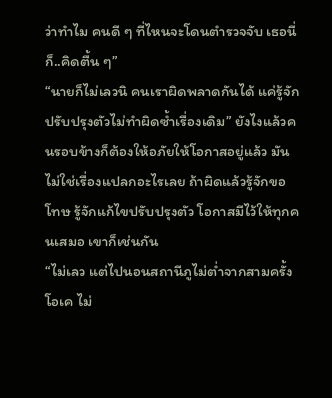ว่าทำไม คนดี ๆ ที่ไหนจะโดนตำรวจจับ เธอนี่ก็..คิดตื้น ๆ”
“นายก็ไม่เลวนิ คนเราผิดพลาดกันได้ แค่รู้จักปรับปรุงตัวไม่ทำผิดซ้ำเรื่องเดิม” ยังไงแล้วคนรอบข้างก็ต้องให้อภัยให้โอกาสอยู่แล้ว มันไม่ใช่เรื่องแปลกอะไรเลย ถ้าผิดแล้วรู้จักขอโทษ รู้จักแก้ไขปรับปรุงตัว โอกาสมีไว้ให้ทุกคนเสมอ เขาก็เช่นกัน
“ไม่เลว แต่ไปนอนสถานีภูไม่ต่ำจากสามครั้ง โอเค ไม่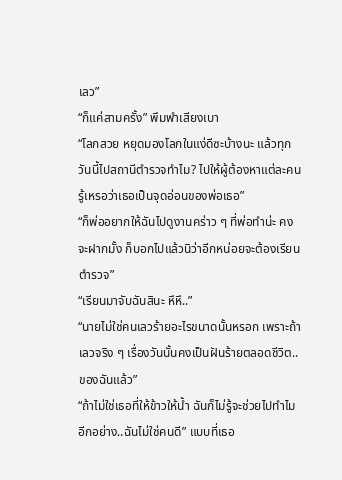เลว”
“ก็แค่สามครั้ง” พึมพำเสียงเบา
“โลกสวย หยุดมองโลกในแง่ดีซะบ้างนะ แล้วทุกวันนี้ไปสถานีตำรวจทำไม? ไปให้ผู้ต้องหาแต่ละคนรู้เหรอว่าเธอเป็นจุดอ่อนของพ่อเธอ”
“ก็พ่ออยากให้ฉันไปดูงานคร่าว ๆ ที่พ่อทำน่ะ คงจะฝากมั้ง ก็บอกไปแล้วนิว่าอีกหน่อยจะต้องเรียนตำรวจ”
“เรียนมาจับฉันสินะ หึหึ..”
“นายไม่ใช่คนเลวร้ายอะไรขนาดนั้นหรอก เพราะถ้าเลวจริง ๆ เรื่องวันนั้นคงเป็นฝันร้ายตลอดชีวิต..ของฉันแล้ว”
“ถ้าไม่ใช่เธอที่ให้ข้าวให้น้ำ ฉันก็ไม่รู้จะช่วยไปทำไม อีกอย่าง..ฉันไม่ใช่คนดี” แบบที่เธอ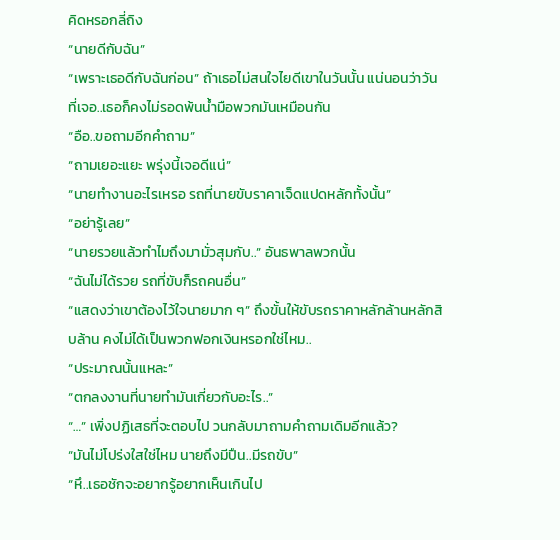คิดหรอกลี่ถิง
“นายดีกับฉัน”
“เพราะเธอดีกับฉันก่อน” ถ้าเธอไม่สนใจไยดีเขาในวันนั้น แน่นอนว่าวันที่เจอ..เธอก็คงไม่รอดพ้นน้ำมือพวกมันเหมือนกัน
“อือ..ขอถามอีกคำถาม”
“ถามเยอะแยะ พรุ่งนี้เจอดีแน่”
“นายทำงานอะไรเหรอ รถที่นายขับราคาเจ็ดแปดหลักทั้งนั้น”
“อย่ารู้เลย”
“นายรวยแล้วทำไมถึงมามั่วสุมกับ..” อันธพาลพวกนั้น
“ฉันไม่ได้รวย รถที่ขับก็รถคนอื่น”
“แสดงว่าเขาต้องไว้ใจนายมาก ๆ” ถึงขั้นให้ขับรถราคาหลักล้านหลักสิบล้าน คงไม่ได้เป็นพวกฟอกเงินหรอกใช่ไหม..
“ประมาณนั้นแหละ”
“ตกลงงานที่นายทำมันเกี่ยวกับอะไร..”
“…” เพิ่งปฏิเสธที่จะตอบไป วนกลับมาถามคำถามเดิมอีกแล้ว?
“มันไม่โปร่งใสใช่ไหม นายถึงมีปืน..มีรถขับ”
“หึ..เธอชักจะอยากรู้อยากเห็นเกินไป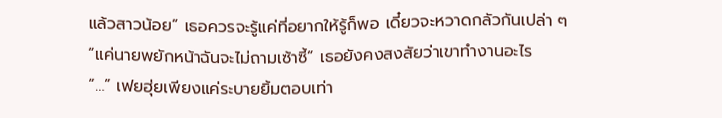แล้วสาวน้อย” เธอควรจะรู้แค่ที่อยากให้รู้ก็พอ เดี๋ยวจะหวาดกลัวกันเปล่า ๆ
“แค่นายพยักหน้าฉันจะไม่ถามเซ้าซี้” เธอยังคงสงสัยว่าเขาทำงานอะไร
“…” เฟยฮุ่ยเพียงแค่ระบายยิ้มตอบเท่า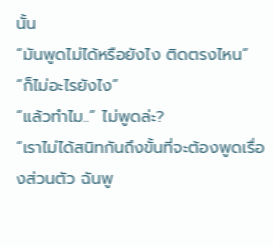นั้น
“มันพูดไม่ได้หรือยังไง ติดตรงไหน”
“ก็ไม่อะไรยังไง”
“แล้วทำไม..” ไม่พูดล่ะ?
“เราไม่ได้สนิทกันถึงขั้นที่จะต้องพูดเรื่องส่วนตัว ฉันพู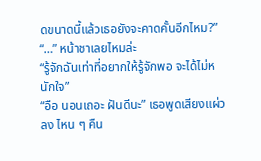ดขนาดนี้แล้วเธอยังจะคาดคั้นอีกไหม?”
“…” หน้าชาเลยไหมล่ะ
“รู้จักฉันเท่าที่อยากให้รู้จักพอ จะได้ไม่หนักใจ”
“อือ นอนเถอะ ฝันดีนะ” เธอพูดเสียงแผ่วลง ไหน ๆ คืน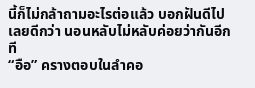นี้ก็ไม่กล้าถามอะไรต่อแล้ว บอกฝันดีไปเลยดีกว่า นอนหลับไม่หลับค่อยว่ากันอีกที
“อือ” ครางตอบในลำคอ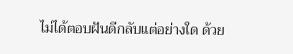ไม่ได้ตอบฝันดีกลับแต่อย่างใด ด้วย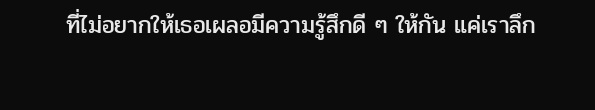ที่ไม่อยากให้เธอเผลอมีความรู้สึกดี ๆ ให้กัน แค่เราลึก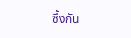ซึ้งกัน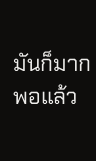มันก็มากพอแล้ว